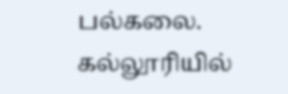பல்கலை. கல்லூரியில்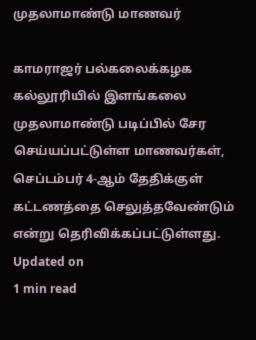முதலாமாண்டு மாணவர்

காமராஜர் பல்கலைக்கழக கல்லூரியில் இளங்கலை முதலாமாண்டு படிப்பில் சேர செய்யப்பட்டுள்ள மாணவர்கள், செப்டம்பர் 4-ஆம் தேதிக்குள் கட்டணத்தை செலுத்தவேண்டும் என்று தெரிவிக்கப்பட்டுள்ளது.
Updated on
1 min read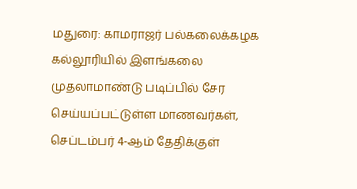மதுரை: காமராஜர் பல்கலைக்கழக கல்லூரியில் இளங்கலை முதலாமாண்டு படிப்பில் சேர செய்யப்பட்டுள்ள மாணவர்கள், செப்டம்பர் 4-ஆம் தேதிக்குள்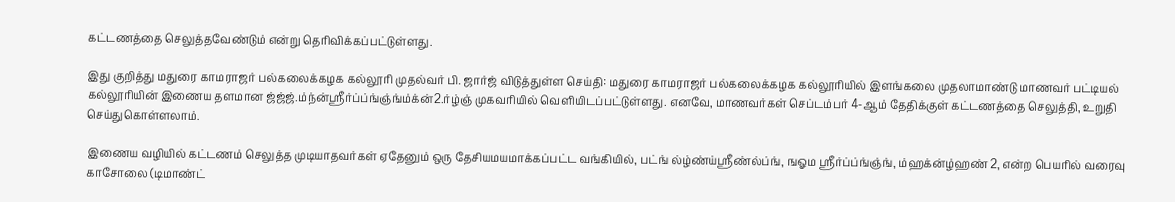கட்டணத்தை செலுத்தவேண்டும் என்று தெரிவிக்கப்பட்டுள்ளது.

இது குறித்து மதுரை காமராஜர் பல்கலைக்கழக கல்லூரி முதல்வர் பி. ஜார்ஜ் விடுத்துள்ள செய்தி: மதுரை காமராஜர் பல்கலைக்கழக கல்லூரியில் இளங்கலை முதலாமாண்டு மாணவர் பட்டியல் கல்லூரியின் இணைய தளமான ஜ்ஜ்ஜ்.ம்ந்ன்ஸ்ரீர்ப்ப்ங்ஞ்ங்ம்க்ன்2.ர்ழ்ஞ் முகவரியில் வெளியிடப்பட்டுள்ளது. எனவே, மாணவர்கள் செப்டம்பர் 4-ஆம் தேதிக்குள் கட்டணத்தை செலுத்தி, உறுதி செய்துகொள்ளலாம்.

இணைய வழியில் கட்டணம் செலுத்த முடியாதவர்கள் ஏதேனும் ஒரு தேசியமயமாக்கப்பட்ட வங்கியில், பட்ங் ல்ழ்ண்ய்ஸ்ரீண்ல்ப்ங், ஙஓம ஸ்ரீர்ப்ப்ங்ஞ்ங், ம்ஹக்ன்ழ்ஹண் 2, என்ற பெயரில் வரைவு காசோலை (டிமாண்ட்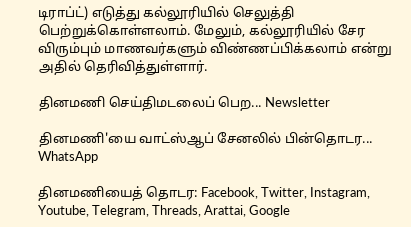டிராப்ட்) எடுத்து கல்லூரியில் செலுத்தி பெற்றுக்கொள்ளலாம். மேலும், கல்லூரியில் சேர விரும்பும் மாணவர்களும் விண்ணப்பிக்கலாம் என்று அதில் தெரிவித்துள்ளார்.

தினமணி செய்திமடலைப் பெற... Newsletter

தினமணி'யை வாட்ஸ்ஆப் சேனலில் பின்தொடர... WhatsApp

தினமணியைத் தொடர: Facebook, Twitter, Instagram, Youtube, Telegram, Threads, Arattai, Google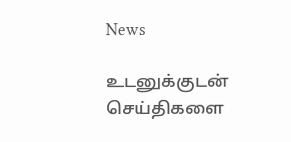News

உடனுக்குடன் செய்திகளை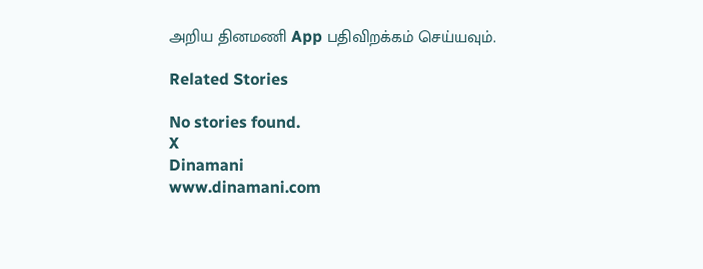அறிய தினமணி App பதிவிறக்கம் செய்யவும்.

Related Stories

No stories found.
X
Dinamani
www.dinamani.com